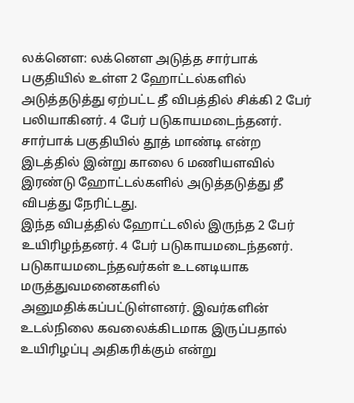லக்னௌ: லக்னௌ அடுத்த சார்பாக் பகுதியில் உள்ள 2 ஹோட்டல்களில் அடுத்தடுத்து ஏற்பட்ட தீ விபத்தில் சிக்கி 2 பேர் பலியாகினர். 4 பேர் படுகாயமடைந்தனர்.
சார்பாக் பகுதியில் தூத் மாண்டி என்ற இடத்தில் இன்று காலை 6 மணியளவில் இரண்டு ஹோட்டல்களில் அடுத்தடுத்து தீ விபத்து நேரிட்டது.
இந்த விபத்தில் ஹோட்டலில் இருந்த 2 பேர் உயிரிழந்தனர். 4 பேர் படுகாயமடைந்தனர். படுகாயமடைந்தவர்கள் உடனடியாக மருத்துவமனைகளில் அனுமதிக்கப்பட்டுள்ளனர். இவர்களின் உடல்நிலை கவலைக்கிடமாக இருப்பதால் உயிரிழப்பு அதிகரிக்கும் என்று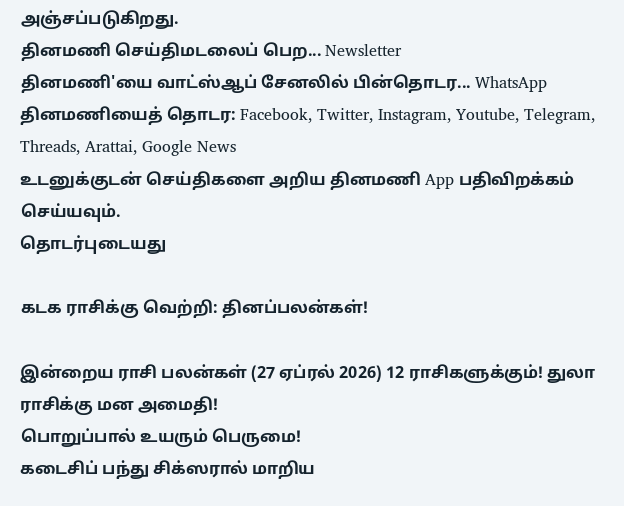அஞ்சப்படுகிறது.
தினமணி செய்திமடலைப் பெற... Newsletter
தினமணி'யை வாட்ஸ்ஆப் சேனலில் பின்தொடர... WhatsApp
தினமணியைத் தொடர: Facebook, Twitter, Instagram, Youtube, Telegram, Threads, Arattai, Google News
உடனுக்குடன் செய்திகளை அறிய தினமணி App பதிவிறக்கம் செய்யவும்.
தொடர்புடையது

கடக ராசிக்கு வெற்றி: தினப்பலன்கள்!

இன்றைய ராசி பலன்கள் (27 ஏப்ரல் 2026) 12 ராசிகளுக்கும்! துலா ராசிக்கு மன அமைதி!
பொறுப்பால் உயரும் பெருமை!
கடைசிப் பந்து சிக்ஸரால் மாறிய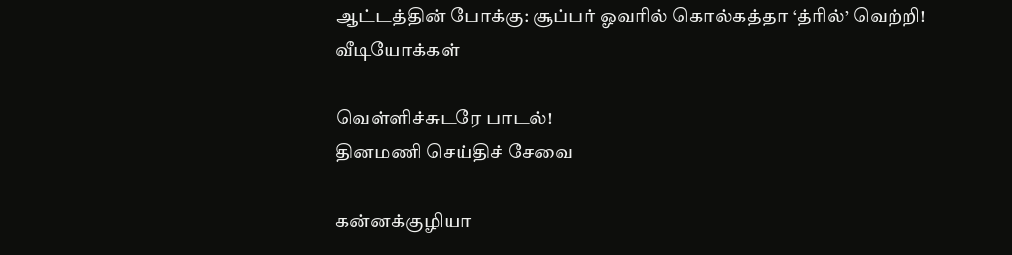ஆட்டத்தின் போக்கு: சூப்பர் ஓவரில் கொல்கத்தா ‘த்ரில்’ வெற்றி!
வீடியோக்கள்

வெள்ளிச்சுடரே பாடல்!
தினமணி செய்திச் சேவை

கன்னக்குழியா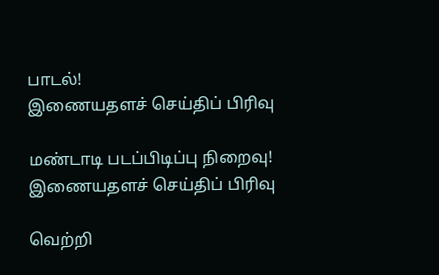பாடல்!
இணையதளச் செய்திப் பிரிவு

மண்டாடி படப்பிடிப்பு நிறைவு!
இணையதளச் செய்திப் பிரிவு

வெற்றி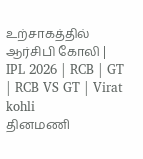உற்சாகத்தில் ஆர்சிபி கோலி | IPL 2026 | RCB | GT | RCB VS GT | Virat kohli
தினமணி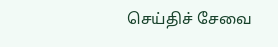செய்திச் சேவை